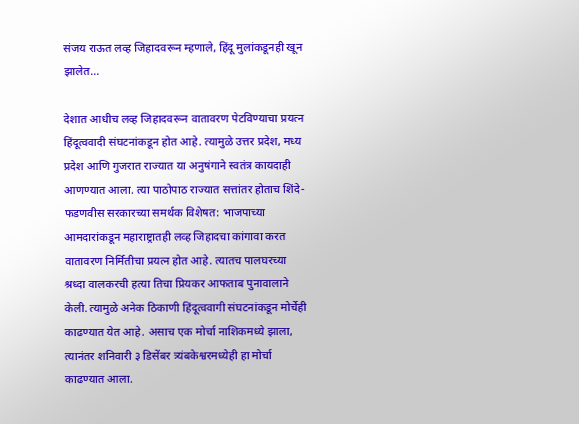संजय राऊत लव्ह जिहादवरून म्हणाले, हिंदू मुलांकडूनही खून झालेत…

देशात आधीच लव्ह जिहादवरून वातावरण पेटविण्याचा प्रयत्न हिंदूत्ववादी संघटनांकडून होत आहे. त्यामुळे उत्तर प्रदेश, मध्य प्रदेश आणि गुजरात राज्यात या अनुषंगाने स्वतंत्र कायदाही आणण्यात आला. त्या पाठोपाठ राज्यात सत्तांतर होताच शिंदे-फडणवीस सरकारच्या समर्थक विशेषत: भाजपाच्या आमदारांकडून महाराष्ट्रातही लव्ह जिहादचा कांगावा करत वातावरण निर्मितीचा प्रयत्न होत आहे. त्यातच पालघरच्या श्रध्दा वालकरची हत्या तिचा प्रियकर आफताब पुनावालाने केली. त्यामुळे अनेक ठिकाणी हिंदूत्ववागी संघटनांकडून मोर्चेही काढण्यात येत आहे. असाच एक मोर्चा नाशिकमध्ये झाला, त्यानंतर शनिवारी ३ डिसेंबर त्र्यंबकेश्वरमध्येही हा मोर्चा काढण्यात आला.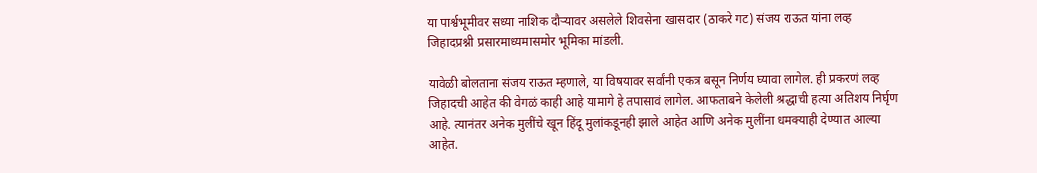या पार्श्वभूमीवर सध्या नाशिक दौऱ्यावर असलेले शिवसेना खासदार (ठाकरे गट) संजय राऊत यांना लव्ह जिहादप्रश्नी प्रसारमाध्यमासमोर भूमिका मांडली.

यावेळी बोलताना संजय राऊत म्हणाले, या विषयावर सर्वांनी एकत्र बसून निर्णय घ्यावा लागेल. ही प्रकरणं लव्ह जिहादची आहेत की वेगळं काही आहे यामागे हे तपासावं लागेल. आफताबने केलेली श्रद्धाची हत्या अतिशय निर्घृण आहे. त्यानंतर अनेक मुलींचे खून हिंदू मुलांकडूनही झाले आहेत आणि अनेक मुलींना धमक्याही देण्यात आल्या आहेत.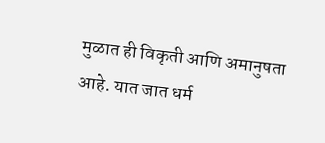मुळात ही विकृती आणि अमानुषता आहे. यात जात धर्म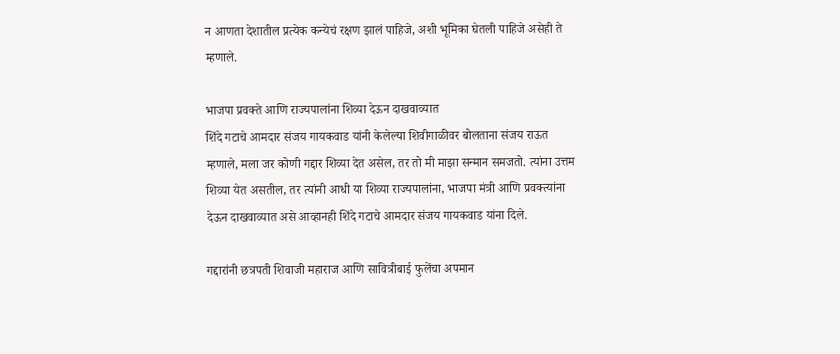न आणता देशातील प्रत्येक कन्येचं रक्षण झालं पाहिजे, अशी भूमिका घेतली पाहिजे असेही ते म्हणाले.

भाजपा प्रवक्ते आणि राज्यपालांना शिव्या देऊन दाखवाव्यात
शिंदे गटाचे आमदार संजय गायकवाड यांनी केलेल्या शिवीगाळीवर बोलताना संजय राऊत म्हणाले, मला जर कोणी गद्दार शिव्या देत असेल, तर तो मी माझा सन्मान समजतो. त्यांना उत्तम शिव्या येत असतील, तर त्यांनी आधी या शिव्या राज्यपालांना, भाजपा मंत्री आणि प्रवक्त्यांना देऊन दाखवाव्यात असे आव्हानही शिंदे गटाचे आमदार संजय गायकवाड यांना दिले.

गद्दारांनी छत्रपती शिवाजी महाराज आणि सावित्रीबाई फुलेंचा अपमान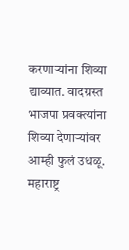करणाऱ्यांना शिव्या द्याव्यात. वादग्रस्त भाजपा प्रवक्त्यांना शिव्या देणाऱ्यांवर आम्ही फुलं उधळू. महाराष्ट्र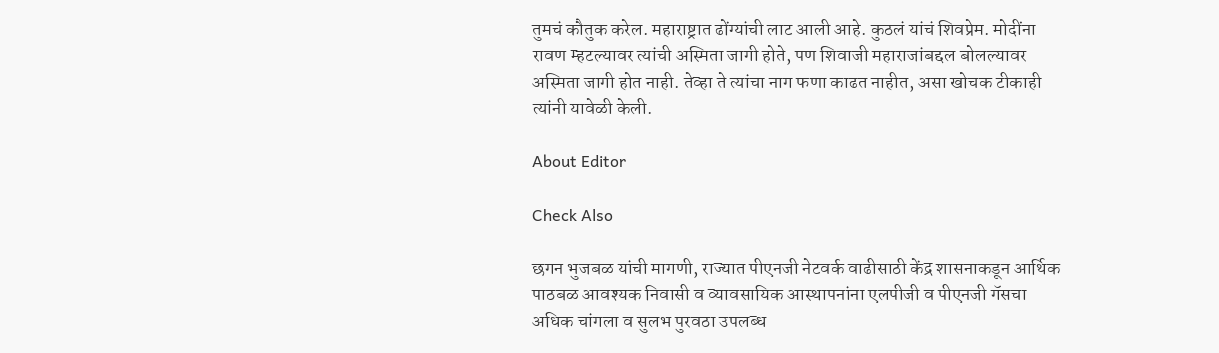तुमचं कौतुक करेल. महाराष्ट्रात ढोंग्यांची लाट आली आहे. कुठलं यांचं शिवप्रेम. मोदींना रावण म्हटल्यावर त्यांची अस्मिता जागी होते, पण शिवाजी महाराजांबद्दल बोलल्यावर अस्मिता जागी होत नाही. तेव्हा ते त्यांचा नाग फणा काढत नाहीत, असा खोचक टीकाही त्यांनी यावेळी केली.

About Editor

Check Also

छगन भुजबळ यांची मागणी, राज्यात पीएनजी नेटवर्क वाढीसाठी केंद्र शासनाकडून आर्थिक पाठबळ आवश्यक निवासी व व्यावसायिक आस्थापनांना एलपीजी व पीएनजी गॅसचा अधिक चांगला व सुलभ पुरवठा उपलब्ध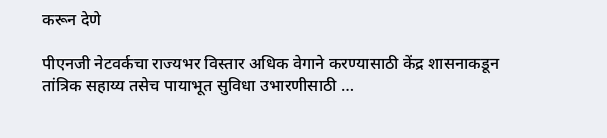करून देणे

पीएनजी नेटवर्कचा राज्यभर विस्तार अधिक वेगाने करण्यासाठी केंद्र शासनाकडून तांत्रिक सहाय्य तसेच पायाभूत सुविधा उभारणीसाठी …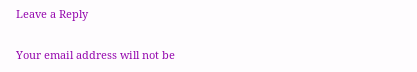Leave a Reply

Your email address will not be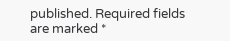published. Required fields are marked *